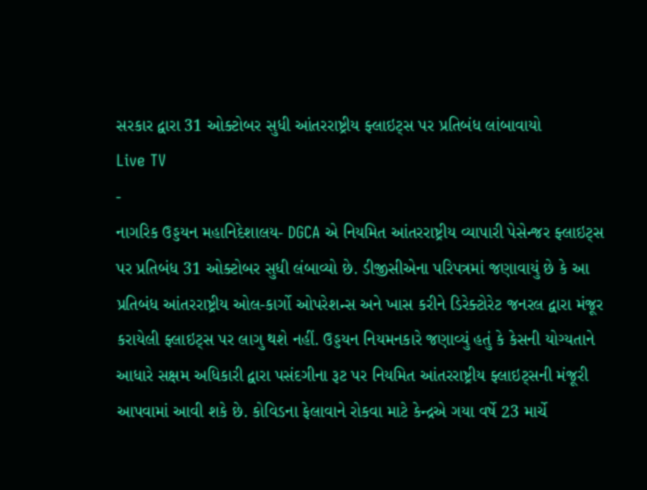સરકાર દ્વારા 31 ઓક્ટોબર સુધી આંતરરાષ્ટ્રીય ફ્લાઇટ્સ પર પ્રતિબંધ લાંબાવાયો
Live TV
-
નાગરિક ઉડ્ડયન મહાનિદેશાલય- DGCA એ નિયમિત આંતરરાષ્ટ્રીય વ્યાપારી પેસેન્જર ફ્લાઇટ્સ પર પ્રતિબંધ 31 ઓક્ટોબર સુધી લંબાવ્યો છે. ડીજીસીએના પરિપત્રમાં જણાવાયું છે કે આ પ્રતિબંધ આંતરરાષ્ટ્રીય ઓલ-કાર્ગો ઓપરેશન્સ અને ખાસ કરીને ડિરેક્ટોરેટ જનરલ દ્વારા મંજૂર કરાયેલી ફ્લાઇટ્સ પર લાગુ થશે નહીં. ઉડ્ડયન નિયમનકારે જણાવ્યું હતું કે કેસની યોગ્યતાને આધારે સક્ષમ અધિકારી દ્વારા પસંદગીના રૂટ પર નિયમિત આંતરરાષ્ટ્રીય ફ્લાઇટ્સની મંજૂરી આપવામાં આવી શકે છે. કોવિડના ફેલાવાને રોકવા માટે કેન્દ્રએ ગયા વર્ષે 23 માર્ચે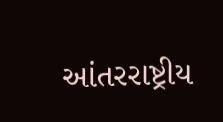આંતરરાષ્ટ્રીય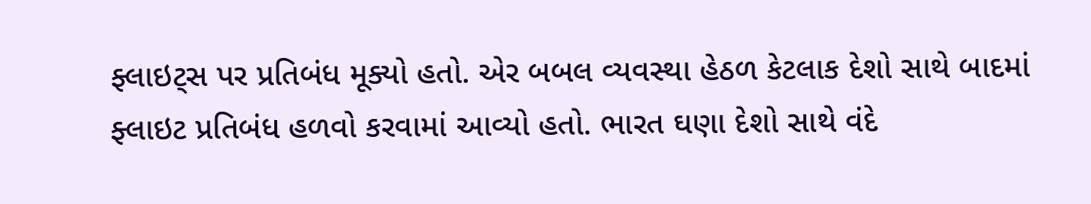ફ્લાઇટ્સ પર પ્રતિબંધ મૂક્યો હતો. એર બબલ વ્યવસ્થા હેઠળ કેટલાક દેશો સાથે બાદમાં ફ્લાઇટ પ્રતિબંધ હળવો કરવામાં આવ્યો હતો. ભારત ઘણા દેશો સાથે વંદે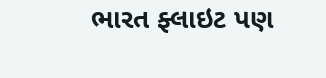ભારત ફ્લાઇટ પણ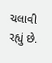ચલાવી રહ્યું છે.